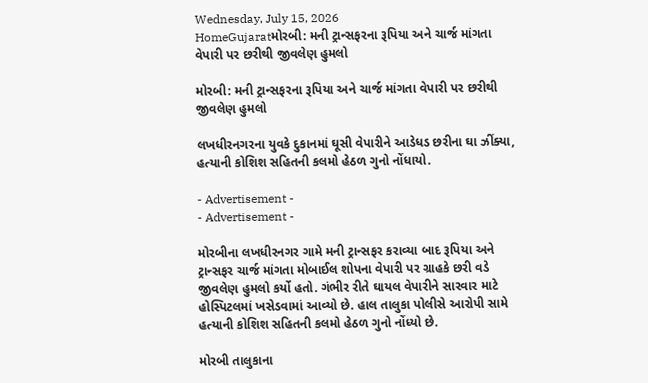Wednesday, July 15, 2026
HomeGujaratમોરબી: મની ટ્રાન્સફરના રૂપિયા અને ચાર્જ માંગતા વેપારી પર છરીથી જીવલેણ હુમલો

મોરબી: મની ટ્રાન્સફરના રૂપિયા અને ચાર્જ માંગતા વેપારી પર છરીથી જીવલેણ હુમલો

લખધીરનગરના યુવકે દુકાનમાં ઘૂસી વેપારીને આડેધડ છરીના ઘા ઝીંક્યા, હત્યાની કોશિશ સહિતની કલમો હેઠળ ગુનો નોંધાયો.

- Advertisement -
- Advertisement -

મોરબીના લખધીરનગર ગામે મની ટ્રાન્સફર કરાવ્યા બાદ રૂપિયા અને ટ્રાન્સફર ચાર્જ માંગતા મોબાઈલ શોપના વેપારી પર ગ્રાહકે છરી વડે જીવલેણ હુમલો કર્યો હતો. ગંભીર રીતે ઘાયલ વેપારીને સારવાર માટે હોસ્પિટલમાં ખસેડવામાં આવ્યો છે. હાલ તાલુકા પોલીસે આરોપી સામે હત્યાની કોશિશ સહિતની કલમો હેઠળ ગુનો નોંધ્યો છે.

મોરબી તાલુકાના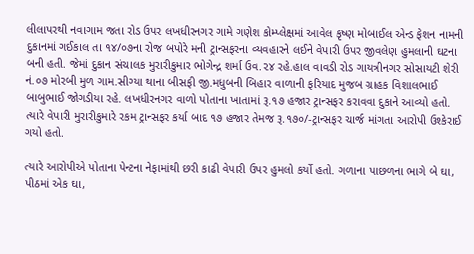લીલાપરથી નવાગામ જતા રોડ ઉપર લખધીરનગર ગામે ગણેશ કોમ્પ્લેક્ષમાં આવેલ કૃષ્ણ મોબાઈલ એન્ડ ફેશન નામની દુકાનમાં ગઈકાલ તા ૧૪/૦૭ના રોજ બપોરે મની ટ્રાન્સફરના વ્યવહારને લઈને વેપારી ઉપર જીવલેણ હુમલાની ઘટના બની હતી. જેમાં દુકાન સંચાલક મુરારીકુમાર ભોગેન્દ્ર શર્મા ઉવ.૨૪ રહે.હાલ વાવડી રોડ ગાયત્રીનગર સોસાયટી શેરી નં.૦૭ મોરબી મુળ ગામ.સીગ્યા થાના બીસફી જી.મધુબની બિહાર વાળાની ફરિયાદ મુજબ ગ્રાહક વિશાલભાઈ બાબુભાઈ જોગડીયા રહે. લખધીરનગર વાળો પોતાના ખાતામાં રૂ.૧૭ હજાર ટ્રાન્સફર કરાવવા દુકાને આવ્યો હતો. ત્યારે વેપારી મુરારીકુમારે રકમ ટ્રાન્સફર કર્યા બાદ ૧૭ હજાર તેમજ રૂ.૧૭૦/-ટ્રાન્સફર ચાર્જ માંગતા આરોપી ઉશ્કેરાઈ ગયો હતો.

ત્યારે આરોપીએ પોતાના પેન્ટના નેફામાંથી છરી કાઢી વેપારી ઉપર હુમલો કર્યો હતો. ગળાના પાછળના ભાગે બે ઘા, પીઠમાં એક ઘા,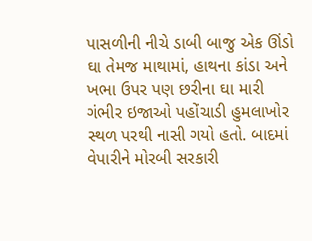પાસળીની નીચે ડાબી બાજુ એક ઊંડો ઘા તેમજ માથામાં, હાથના કાંડા અને ખભા ઉપર પણ છરીના ઘા મારી ગંભીર ઇજાઓ પહોંચાડી હુમલાખોર સ્થળ પરથી નાસી ગયો હતો. બાદમાં વેપારીને મોરબી સરકારી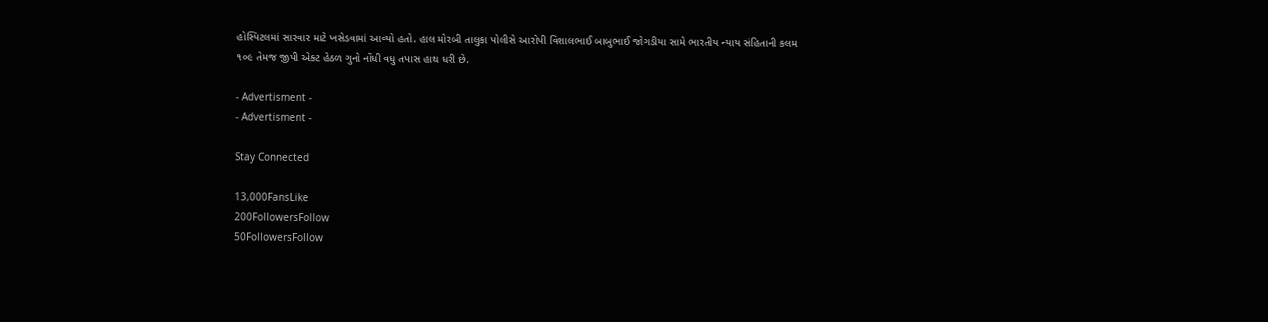હોસ્પિટલમાં સારવાર માટે ખસેડવામાં આવ્યો હતો. હાલ મોરબી તાલુકા પોલીસે આરોપી વિશાલભાઈ બાબુભાઈ જોગડીયા સામે ભારતીય ન્યાય સંહિતાની કલમ ૧૦૯ તેમજ જીપી એક્ટ હેઠળ ગુનો નોંધી વધુ તપાસ હાથ ધરી છે.

- Advertisment -
- Advertisment -

Stay Connected

13,000FansLike
200FollowersFollow
50FollowersFollow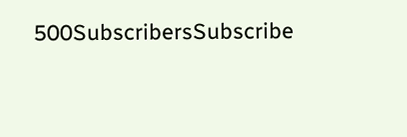500SubscribersSubscribe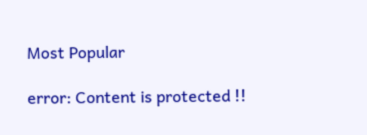Most Popular

error: Content is protected !!